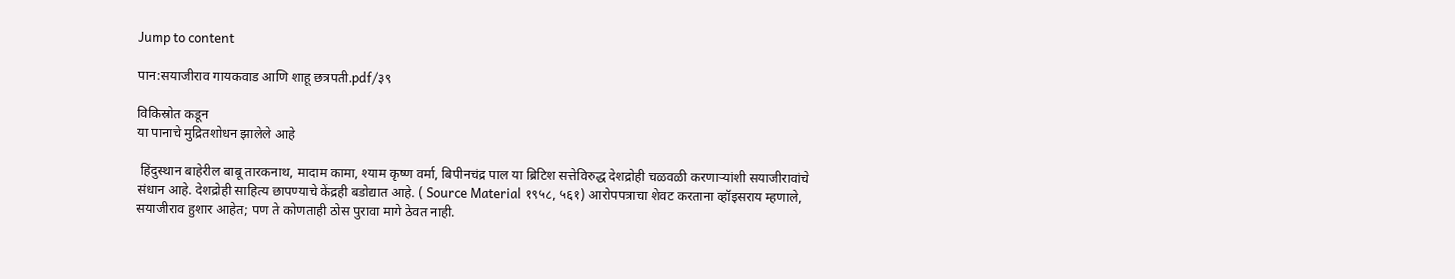Jump to content

पान:सयाजीराव गायकवाड आणि शाहू छत्रपती.pdf/३९

विकिस्रोत कडून
या पानाचे मुद्रितशोधन झालेले आहे

 हिंदुस्थान बाहेरील बाबू तारकनाथ, मादाम कामा, श्याम कृष्ण वर्मा, बिपीनचंद्र पाल या ब्रिटिश सत्तेविरुद्ध देशद्रोही चळवळी करणाऱ्यांशी सयाजीरावांचे संधान आहे. देशद्रोही साहित्य छापण्याचे केंद्रही बडोद्यात आहे. ( Source Material १९५८, ५६१) आरोपपत्राचा शेवट करताना व्हॉइसराय म्हणाले, सयाजीराव हुशार आहेत; पण ते कोणताही ठोस पुरावा मागे ठेवत नाही.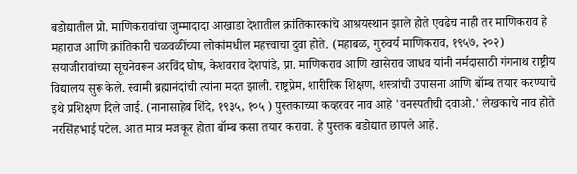बडोद्यातील प्रो. माणिकरावांचा जुम्मादादा आखाडा देशातील क्रांतिकारकांचे आश्रयस्थान झाले होते एवढेच नाही तर माणिकराव हे महाराज आणि क्रांतिकारी चळवळींच्या लोकांमधील महत्त्वाचा दुवा होते. (महाबळ, गुरुवर्य माणिकराव, १९५७, २०२) सयाजीरावांच्या सूचनेवरून अरविंद घोष, केशवराव देशपांडे, प्रा. माणिकराव आणि खासेराव जाधव यांनी नर्मदासाठी गंगनाथ राष्ट्रीय विद्यालय सुरू केले. स्वामी ब्रह्मानंदांची त्यांना मदत झाली. राष्ट्रप्रेम, शारीरिक शिक्षण, शस्त्रांची उपासना आणि बॉम्ब तयार करण्याचे इथे प्रशिक्षण दिले जाई. (नानासाहेब शिंदे, १९३५, १०५ ) पुस्तकाच्या कव्हरवर नाव आहे 'वनस्पतीची दवाओ.' लेखकाचे नाव होते नरसिंहभाई पटेल. आत मात्र मजकूर होता बॉम्ब कसा तयार करावा. हे पुस्तक बडोद्यात छापले आहे.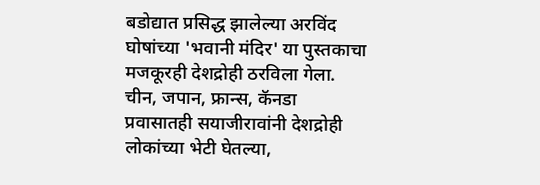बडोद्यात प्रसिद्ध झालेल्या अरविंद घोषांच्या 'भवानी मंदिर' या पुस्तकाचा मजकूरही देशद्रोही ठरविला गेला. चीन, जपान, फ्रान्स, कॅनडा प्रवासातही सयाजीरावांनी देशद्रोही लोकांच्या भेटी घेतल्या,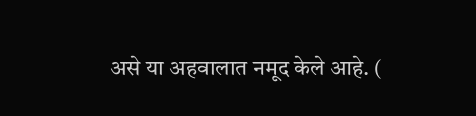असे या अहवालात नमूद केले आहे. (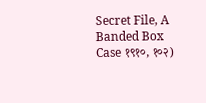Secret File, A Banded Box Case १९१०, १०२)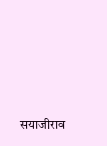सयाजीराव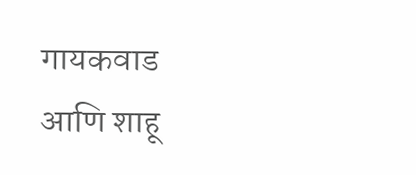गायकवाड आणि शाहू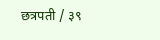छत्रपती / ३९